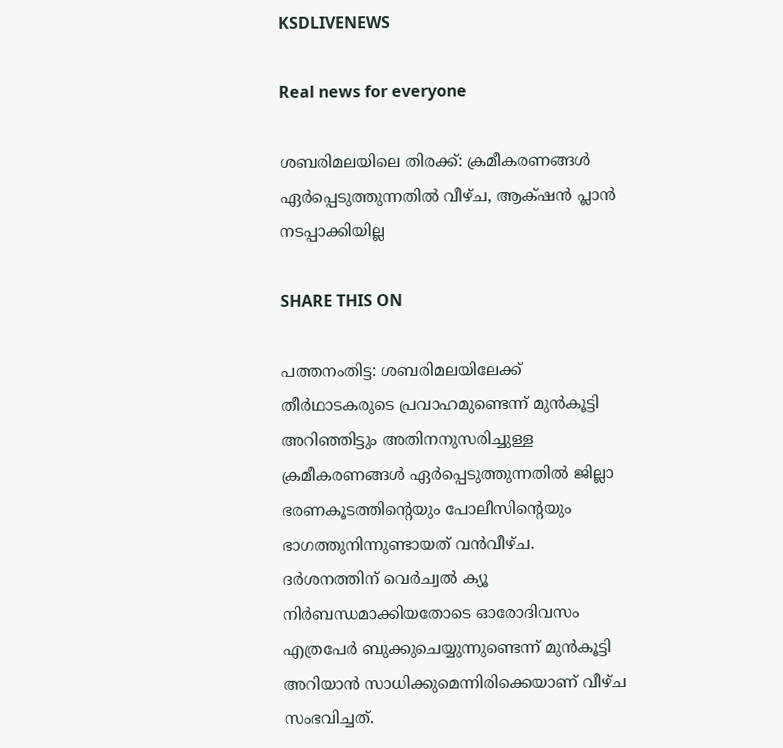KSDLIVENEWS

Real news for everyone

ശബരിമലയിലെ തിരക്ക്: ക്രമീകരണങ്ങൾ ഏർപ്പെടുത്തുന്നതിൽ വീഴ്ച, ആക്‌ഷൻ പ്ലാന്‍ നടപ്പാക്കിയില്ല

SHARE THIS ON

പത്തനംതിട്ട: ശബരിമലയിലേക്ക് തീർഥാടകരുടെ പ്രവാഹമുണ്ടെന്ന് മുൻകൂട്ടി അറിഞ്ഞിട്ടും അതിനനുസരിച്ചുള്ള ക്രമീകരണങ്ങൾ ഏർപ്പെടുത്തുന്നതിൽ ജില്ലാ ഭരണകൂടത്തിന്റെയും പോലീസിന്റെയും ഭാഗത്തുനിന്നുണ്ടായത് വൻവീഴ്ച. ദർശനത്തിന് വെർച്വൽ ക്യൂ നിർബന്ധമാക്കിയതോടെ ഓരോദിവസം എത്രപേർ ബുക്കുചെയ്യുന്നുണ്ടെന്ന് മുൻകൂട്ടി അറിയാൻ സാധിക്കുമെന്നിരിക്കെയാണ് വീഴ്ച സംഭവിച്ചത്.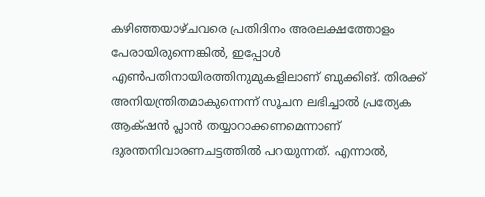കഴിഞ്ഞയാഴ്ചവരെ പ്രതിദിനം അരലക്ഷത്തോളം പേരായിരുന്നെങ്കിൽ, ഇപ്പോൾ എൺപതിനായിരത്തിനുമുകളിലാണ് ബുക്കിങ്. തിരക്ക് അനിയന്ത്രിതമാകുന്നെന്ന് സൂചന ലഭിച്ചാൽ പ്രത്യേക ആക്‌ഷൻ പ്ലാൻ തയ്യാറാക്കണമെന്നാണ് ദുരന്തനിവാരണചട്ടത്തിൽ പറയുന്നത്. എന്നാൽ,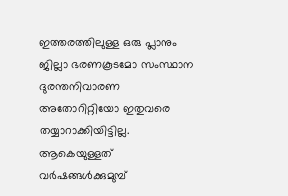ഇത്തരത്തിലുള്ള ഒരു പ്ലാനും ജില്ലാ ഭരണകൂടമോ സംസ്ഥാന ദുരന്തനിവാരണ അതോറിറ്റിയോ ഇതുവരെ തയ്യാറാക്കിയിട്ടില്ല. ആകെയുള്ളത് വർഷങ്ങൾക്കുമുമ്പ്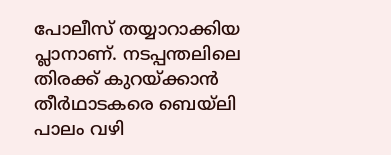പോലീസ് തയ്യാറാക്കിയ പ്ലാനാണ്. നടപ്പന്തലിലെ തിരക്ക് കുറയ്ക്കാൻ തീർഥാടകരെ ബെയ്‍ലി പാലം വഴി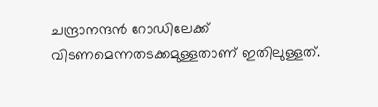ചന്ദ്രാനന്ദൻ റോഡിലേക്ക് വിടണമെന്നതടക്കമുള്ളതാണ് ഇതിലുള്ളത്.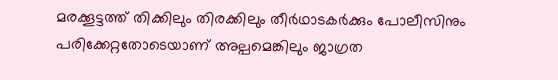മരക്കൂട്ടത്ത്‌ തിക്കിലും തിരക്കിലും തീർഥാടകർക്കും പോലീസിനും പരിക്കേറ്റതോടെയാണ് അല്പമെങ്കിലും ജാഗ്രത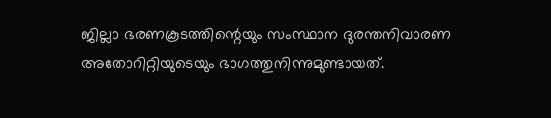ജില്ലാ ഭരണകൂടത്തിന്റെയും സംസ്ഥാന ദുരന്തനിവാരണ അതോറിറ്റിയുടെയും ഭാഗത്തുനിന്നുമുണ്ടായത്.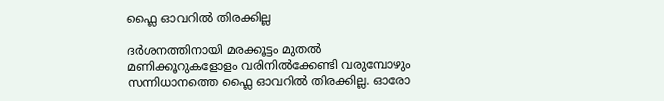ഫ്ലൈ ഓവറിൽ തിരക്കില്ല

ദർശനത്തിനായി മരക്കൂട്ടം മുതൽ മണിക്കൂറുകളോളം വരിനിൽക്കേണ്ടി വരുമ്പോഴും സന്നിധാനത്തെ ഫ്ലൈ ഓവറിൽ തിരക്കില്ല. ഓരോ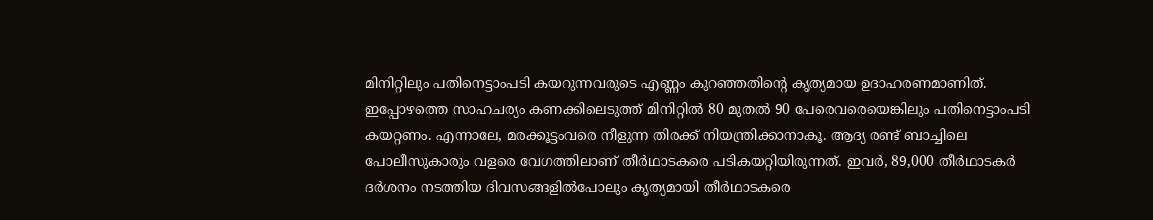മിനിറ്റിലും പതിനെട്ടാംപടി കയറുന്നവരുടെ എണ്ണം കുറഞ്ഞതിന്റെ കൃത്യമായ ഉദാഹരണമാണിത്. ഇപ്പോഴത്തെ സാഹചര്യം കണക്കിലെടുത്ത് മിനിറ്റിൽ 80 മുതൽ 90 പേരെവരെയെങ്കിലും പതിനെട്ടാംപടി കയറ്റണം. എന്നാലേ, മരക്കൂട്ടംവരെ നീളുന്ന തിരക്ക് നിയന്ത്രിക്കാനാകൂ. ആദ്യ രണ്ട് ബാച്ചിലെ പോലീസുകാരും വളരെ വേഗത്തിലാണ് തീർഥാടകരെ പടികയറ്റിയിരുന്നത്. ഇവർ, 89,000 തീർഥാടകർ ദർശനം നടത്തിയ ദിവസങ്ങളിൽപോലും കൃത്യമായി തീർഥാടകരെ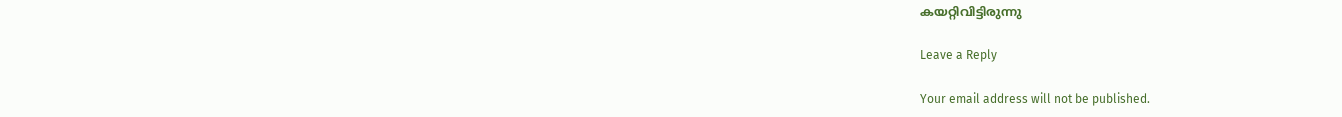കയറ്റിവിട്ടിരുന്നു

Leave a Reply

Your email address will not be published.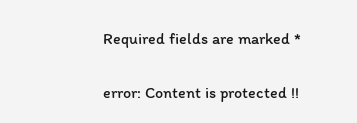Required fields are marked *

error: Content is protected !!